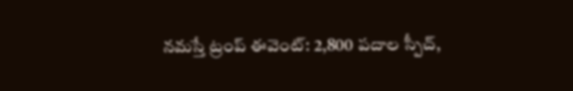నమస్తే ట్రంప్ ఈవెంట్: 2,800 పదాల స్పీచ్,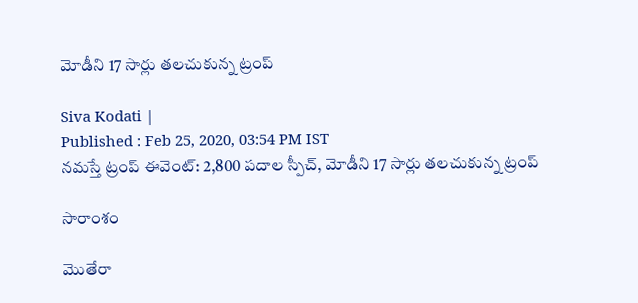మోడీని 17 సార్లు తలచుకున్న ట్రంప్

Siva Kodati |
Published : Feb 25, 2020, 03:54 PM IST
నమస్తే ట్రంప్ ఈవెంట్: 2,800 పదాల స్పీచ్, మోడీని 17 సార్లు తలచుకున్న ట్రంప్

సారాంశం

మొతేరా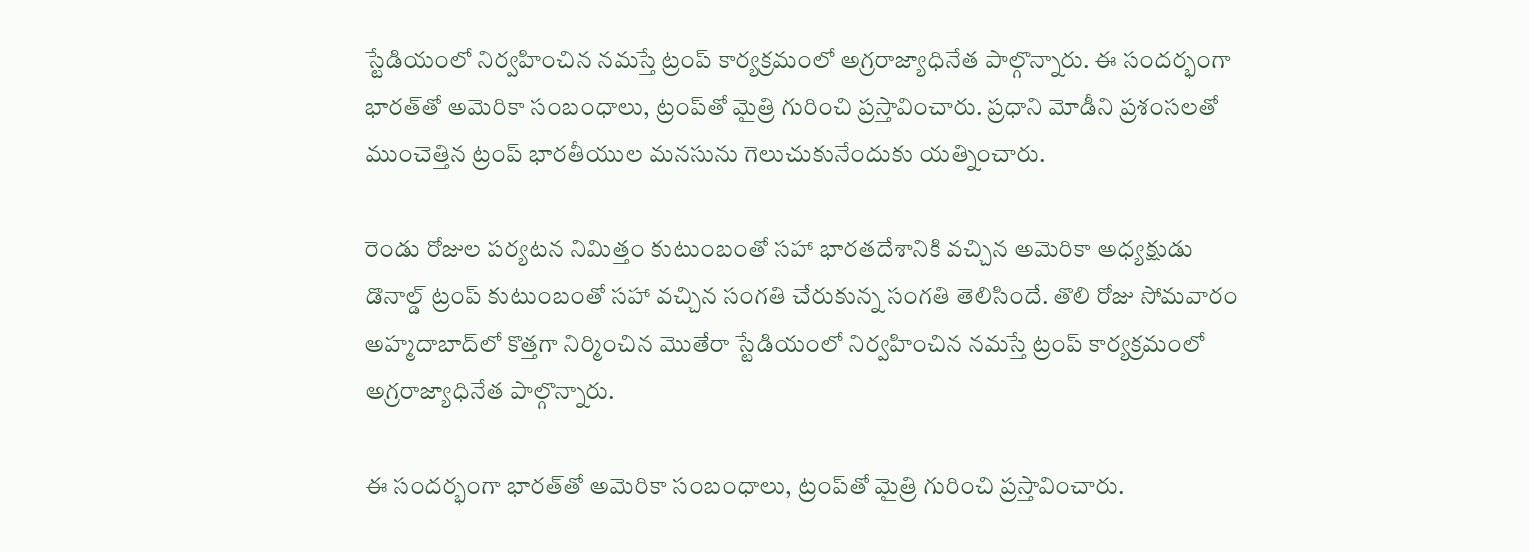స్టేడియంలో నిర్వహించిన నమస్తే ట్రంప్ కార్యక్రమంలో అగ్రరాజ్యాధినేత పాల్గొన్నారు. ఈ సందర్భంగా భారత్‌తో అమెరికా సంబంధాలు, ట్రంప్‌తో మైత్రి గురించి ప్రస్తావించారు. ప్రధాని మోడీని ప్రశంసలతో ముంచెత్తిన ట్రంప్ భారతీయుల మనసును గెలుచుకునేందుకు యత్నించారు.

రెండు రోజుల పర్యటన నిమిత్తం కుటుంబంతో సహా భారతదేశానికి వచ్చిన అమెరికా అధ్యక్షుడు డొనాల్డ్ ట్రంప్ కుటుంబంతో సహా వచ్చిన సంగతి చేరుకున్న సంగతి తెలిసిందే. తొలి రోజు సోమవారం అహ్మదాబాద్‌లో కొత్తగా నిర్మించిన మొతేరా స్టేడియంలో నిర్వహించిన నమస్తే ట్రంప్ కార్యక్రమంలో అగ్రరాజ్యాధినేత పాల్గొన్నారు.

ఈ సందర్భంగా భారత్‌తో అమెరికా సంబంధాలు, ట్రంప్‌తో మైత్రి గురించి ప్రస్తావించారు.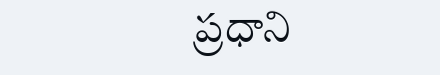ప్రధాని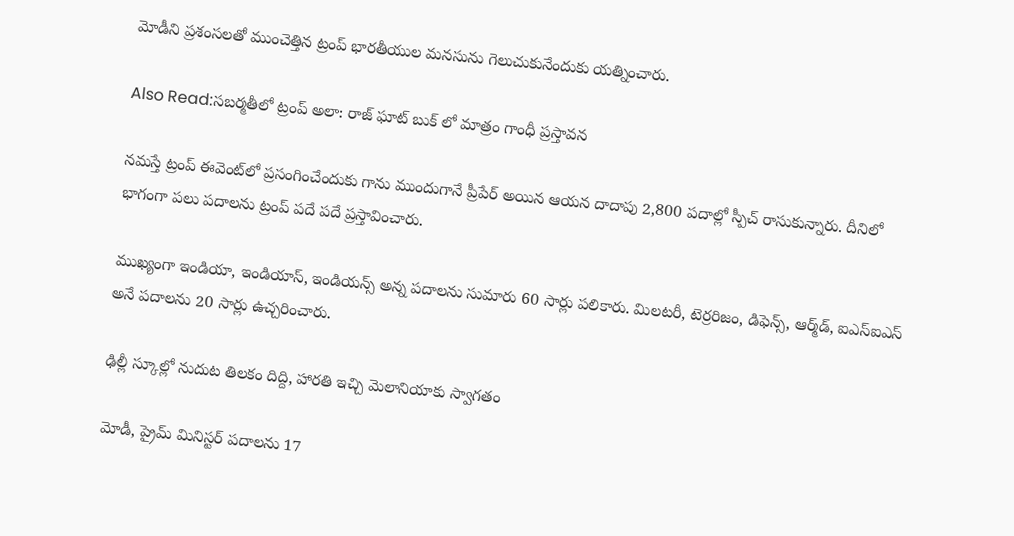మోడీని ప్రశంసలతో ముంచెత్తిన ట్రంప్ భారతీయుల మనసును గెలుచుకునేందుకు యత్నించారు.

Also Read:సబర్మతీలో ట్రంప్ అలా: రాజ్ ఘాట్ బుక్ లో మాత్రం గాంధీ ప్రస్తావన

నమస్తే ట్రంప్ ఈవెంట్‌లో ప్రసంగించేందుకు గాను ముందుగానే ప్రీపేర్ అయిన ఆయన దాదాపు 2,800 పదాల్లో స్పీచ్ రాసుకున్నారు. దీనిలో భాగంగా పలు పదాలను ట్రంప్ పదే పదే ప్రస్తావించారు.

ముఖ్యంగా ఇండియా, ఇండియాస్, ఇండియన్స్ అన్న పదాలను సుమారు 60 సార్లు పలికారు. మిలటరీ, టెర్రరిజం, డిఫెన్స్, ఆర్మ్‌డ్, ఐఎస్ఐఎస్ అనే పదాలను 20 సార్లు ఉచ్చరించారు.

ఢిల్లీ స్కూల్లో నుదుట తిలకం దిద్ది, హారతి ఇచ్చి మెలానియాకు స్వాగతం

మోడీ, ప్రైమ్ మినిస్టర్ పదాలను 17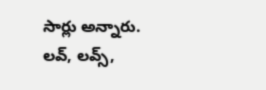సార్లు అన్నారు. లవ్, లవ్స్,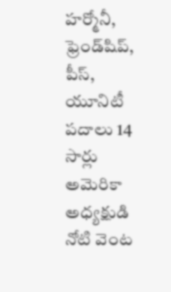హర్మోనీ, ఫ్రెండ్‌షిప్, పీస్, యూనిటీ పదాలు 14 సార్లు అమెరికా అధ్యక్షుడి నోటి వెంట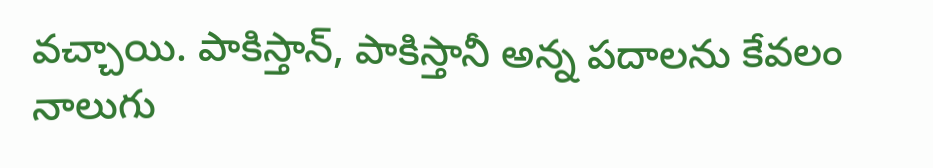వచ్చాయి. పాకిస్తాన్, పాకిస్తానీ అన్న పదాలను కేవలం నాలుగు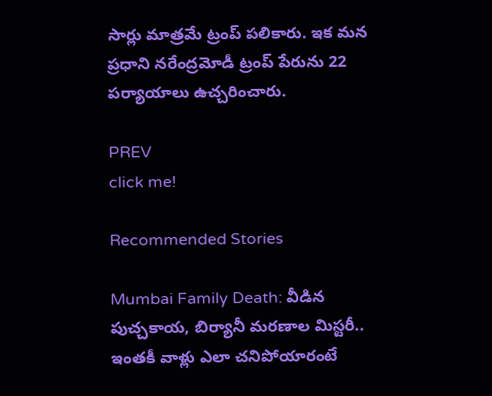సార్లు మాత్రమే ట్రంప్ పలికారు. ఇక మన ప్రధాని నరేంద్రమోడీ ట్రంప్ పేరును 22 పర్యాయాలు ఉచ్చరించారు.

PREV
click me!

Recommended Stories

Mumbai Family Death: వీడిన పుచ్చ‌కాయ‌, బిర్యానీ మ‌ర‌ణాల మిస్ట‌రీ.. ఇంత‌కీ వాళ్లు ఎలా చ‌నిపోయారంటే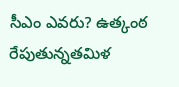సీఎం ఎవరు? ఉత్కంఠ రేపుతున్నతమిళ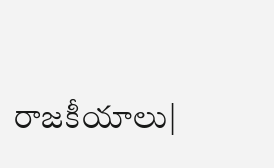రాజకీయాలు|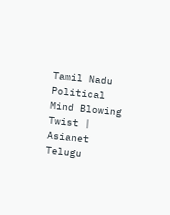Tamil Nadu Political Mind Blowing Twist | Asianet Telugu